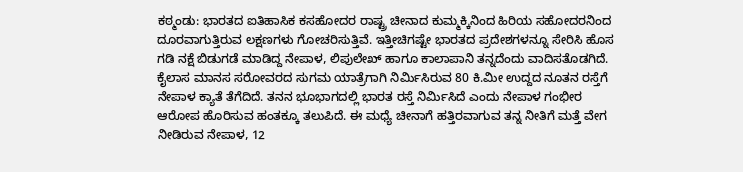ಕಠ್ಮಂಡು: ಭಾರತದ ಐತಿಹಾಸಿಕ ಕಸಹೋದರ ರಾಷ್ಟ್ರ ಚೀನಾದ ಕುಮ್ಮಕ್ಕಿನಿಂದ ಹಿರಿಯ ಸಹೋದರನಿಂದ ದೂರವಾಗುತ್ತಿರುವ ಲಕ್ಷಣಗಳು ಗೋಚರಿಸುತ್ತಿವೆ. ಇತ್ತೀಚಿಗಷ್ಟೇ ಭಾರತದ ಪ್ರದೇಶಗಳನ್ನೂ ಸೇರಿಸಿ ಹೊಸ ಗಡಿ ನಕ್ಷೆ ಬಿಡುಗಡೆ ಮಾಡಿದ್ದ ನೇಪಾಳ, ಲಿಪುಲೇಖ್ ಹಾಗೂ ಕಾಲಾಪಾನಿ ತನ್ನದೆಂದು ವಾದಿಸತೊಡಗಿದೆ. ಕೈಲಾಸ ಮಾನಸ ಸರೋವರದ ಸುಗಮ ಯಾತ್ರೆಗಾಗಿ ನಿರ್ಮಿಸಿರುವ 80 ಕಿ.ಮೀ ಉದ್ದದ ನೂತನ ರಸ್ತೆಗೆ ನೇಪಾಳ ಕ್ಯಾತೆ ತೆಗೆದಿದೆ. ತನನ ಭೂಭಾಗದಲ್ಲಿ ಭಾರತ ರಸ್ತೆ ನಿರ್ಮಿಸಿದೆ ಎಂದು ನೇಪಾಳ ಗಂಭೀರ ಆರೋಪ ಹೊರಿಸುವ ಹಂತಕ್ಕೂ ತಲುಪಿದೆ. ಈ ಮಧ್ಯೆ ಚೀನಾಗೆ ಹತ್ತಿರವಾಗುವ ತನ್ನ ನೀತಿಗೆ ಮತ್ತೆ ವೇಗ ನೀಡಿರುವ ನೇಪಾಳ, 12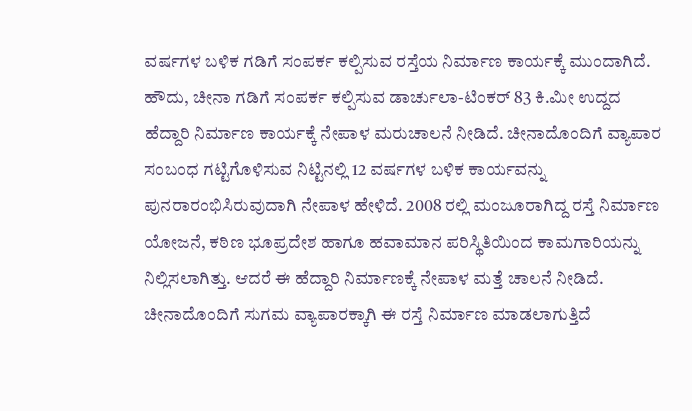ವರ್ಷಗಳ ಬಳಿಕ ಗಡಿಗೆ ಸಂಪರ್ಕ ಕಲ್ಪಿಸುವ ರಸ್ತೆಯ ನಿರ್ಮಾಣ ಕಾರ್ಯಕ್ಕೆ ಮುಂದಾಗಿದೆ. ಹೌದು, ಚೀನಾ ಗಡಿಗೆ ಸಂಪರ್ಕ ಕಲ್ಪಿಸುವ ಡಾರ್ಚುಲಾ-ಟಿಂಕರ್ 83 ಕಿ.ಮೀ ಉದ್ದದ ಹೆದ್ದಾರಿ ನಿರ್ಮಾಣ ಕಾರ್ಯಕ್ಕೆ ನೇಪಾಳ ಮರುಚಾಲನೆ ನೀಡಿದೆ. ಚೀನಾದೊಂದಿಗೆ ವ್ಯಾಪಾರ ಸಂಬಂಧ ಗಟ್ಟಿಗೊಳಿಸುವ ನಿಟ್ಟಿನಲ್ಲಿ 12 ವರ್ಷಗಳ ಬಳಿಕ ಕಾರ್ಯವನ್ನು ಪುನರಾರಂಭಿಸಿರುವುದಾಗಿ ನೇಪಾಳ ಹೇಳಿದೆ. 2008 ರಲ್ಲಿ ಮಂಜೂರಾಗಿದ್ದ ರಸ್ತೆ ನಿರ್ಮಾಣ ಯೋಜನೆ, ಕಠಿಣ ಭೂಪ್ರದೇಶ ಹಾಗೂ ಹವಾಮಾನ ಪರಿಸ್ಥಿತಿಯಿಂದ ಕಾಮಗಾರಿಯನ್ನು ನಿಲ್ಲಿಸಲಾಗಿತ್ತು. ಆದರೆ ಈ ಹೆದ್ದಾರಿ ನಿರ್ಮಾಣಕ್ಕೆ ನೇಪಾಳ ಮತ್ತೆ ಚಾಲನೆ ನೀಡಿದೆ. ಚೀನಾದೊಂದಿಗೆ ಸುಗಮ ವ್ಯಾಪಾರಕ್ಕಾಗಿ ಈ ರಸ್ತೆ ನಿರ್ಮಾಣ ಮಾಡಲಾಗುತ್ತಿದೆ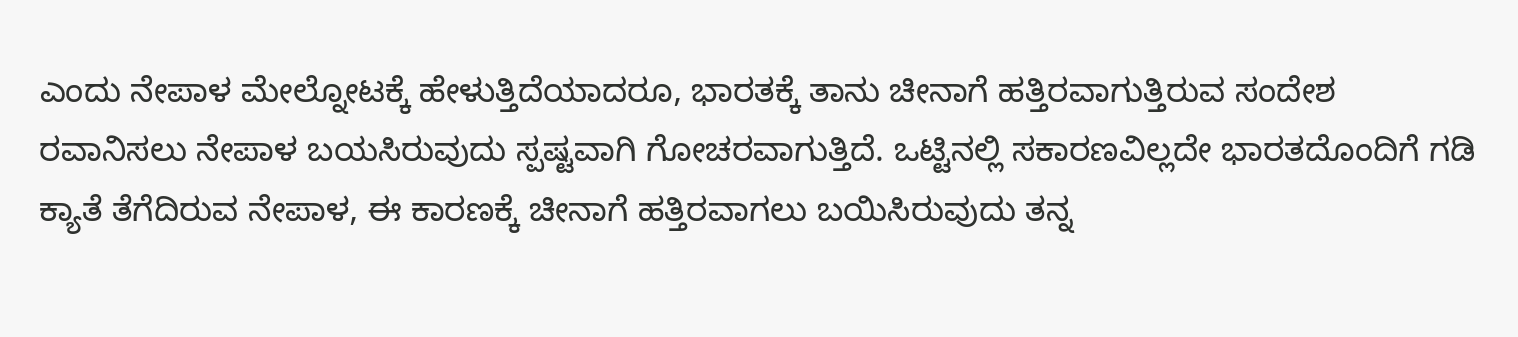ಎಂದು ನೇಪಾಳ ಮೇಲ್ನೋಟಕ್ಕೆ ಹೇಳುತ್ತಿದೆಯಾದರೂ, ಭಾರತಕ್ಕೆ ತಾನು ಚೀನಾಗೆ ಹತ್ತಿರವಾಗುತ್ತಿರುವ ಸಂದೇಶ ರವಾನಿಸಲು ನೇಪಾಳ ಬಯಸಿರುವುದು ಸ್ಪಷ್ಟವಾಗಿ ಗೋಚರವಾಗುತ್ತಿದೆ. ಒಟ್ಟಿನಲ್ಲಿ ಸಕಾರಣವಿಲ್ಲದೇ ಭಾರತದೊಂದಿಗೆ ಗಡಿ ಕ್ಯಾತೆ ತೆಗೆದಿರುವ ನೇಪಾಳ, ಈ ಕಾರಣಕ್ಕೆ ಚೀನಾಗೆ ಹತ್ತಿರವಾಗಲು ಬಯಿಸಿರುವುದು ತನ್ನ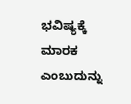ಭವಿಷ್ಯಕ್ಕೆ ಮಾರಕ ಎಂಬುದುನ್ನು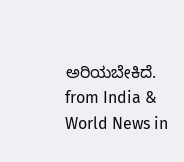ಅರಿಯಬೇಕಿದೆ.
from India & World News in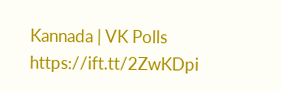Kannada | VK Polls https://ift.tt/2ZwKDpi